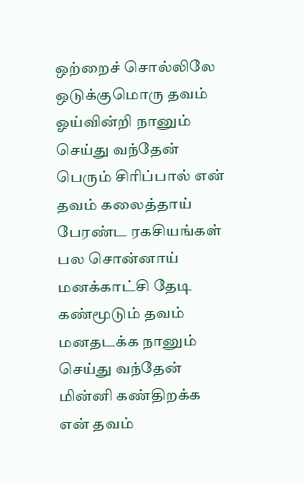ஒற்றைச் சொல்லிலே ஒடுக்குமொரு தவம்
ஓய்வின்றி நானும் செய்து வந்தேன்
பெரும் சிரிப்பால் என் தவம் கலைத்தாய்
பேரண்ட ரகசியங்கள் பல சொன்னாய்
மனக்காட்சி தேடி கண்மூடும் தவம்
மனதடக்க நானும் செய்து வந்தேன்
மின்னி கண்திறக்க என் தவம்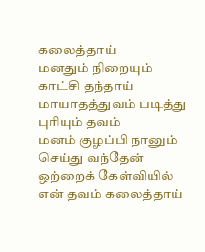கலைத்தாய்
மனதும் நிறையும் காட்சி தந்தாய்
மாயாதத்துவம் படித்து புரியும் தவம்
மனம் குழப்பி நானும் செய்து வந்தேன்
ஒற்றைக் கேள்வியில் என் தவம் கலைத்தாய்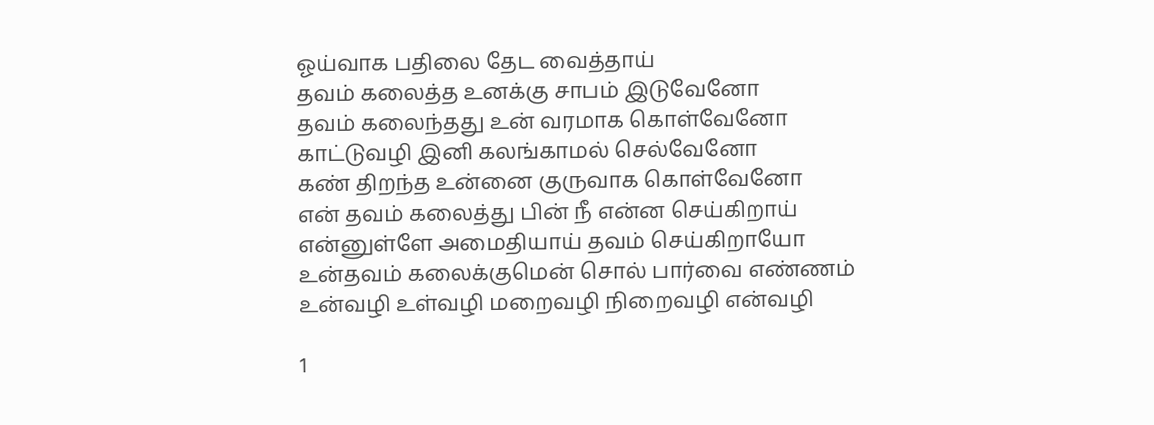ஓய்வாக பதிலை தேட வைத்தாய்
தவம் கலைத்த உனக்கு சாபம் இடுவேனோ
தவம் கலைந்தது உன் வரமாக கொள்வேனோ
காட்டுவழி இனி கலங்காமல் செல்வேனோ
கண் திறந்த உன்னை குருவாக கொள்வேனோ
என் தவம் கலைத்து பின் நீ என்ன செய்கிறாய்
என்னுள்ளே அமைதியாய் தவம் செய்கிறாயோ
உன்தவம் கலைக்குமென் சொல் பார்வை எண்ணம்
உன்வழி உள்வழி மறைவழி நிறைவழி என்வழி

1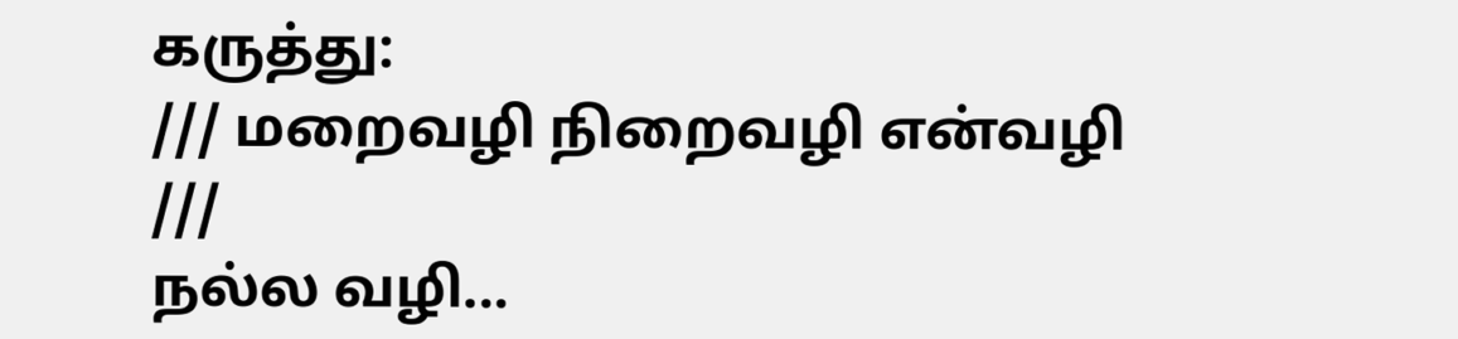கருத்து:
/// மறைவழி நிறைவழி என்வழி ///
நல்ல வழி...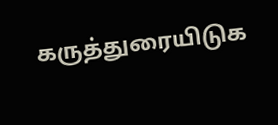கருத்துரையிடுக